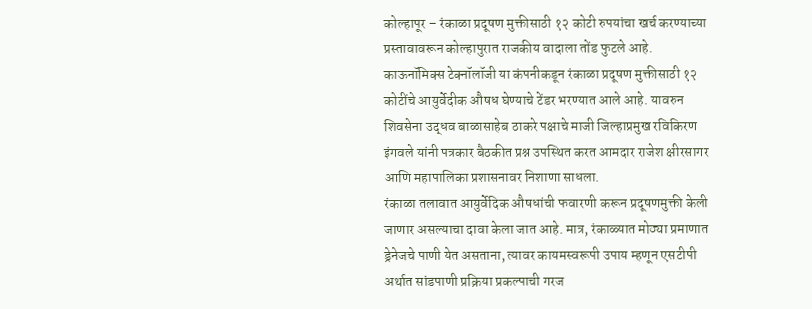कोल्हापूर – रंकाळा प्रदूषण मुक्तीसाठी १२ कोटी रुपयांचा खर्च करण्याच्या प्रस्तावावरून कोल्हापुरात राजकीय वादाला तोंड फुटले आहे. काऊनॉमिक्स टेक्नॉलॉजी या कंपनीकडून रंकाळा प्रदूषण मुक्तीसाठी १२ कोटींचे आयुर्वेदीक औषध घेण्याचे टेंडर भरण्यात आले आहे. यावरुन शिवसेना उद्धव बाळासाहेब ठाकरे पक्षाचे माजी जिल्हाप्रमुख रविकिरण इंगवले यांनी पत्रकार बैठकीत प्रश्न उपस्थित करत आमदार राजेश क्षीरसागर आणि महापालिका प्रशासनावर निशाणा साधला.
रंकाळा तलावात आयुर्वेदिक औषधांची फवारणी करून प्रदूषणमुक्ती केली जाणार असल्याचा दावा केला जात आहे. मात्र, रंकाळ्यात मोठ्या प्रमाणात ड्रेनेजचे पाणी येत असताना, त्यावर कायमस्वरूपी उपाय म्हणून एसटीपी अर्थात सांडपाणी प्रक्रिया प्रकल्पाची गरज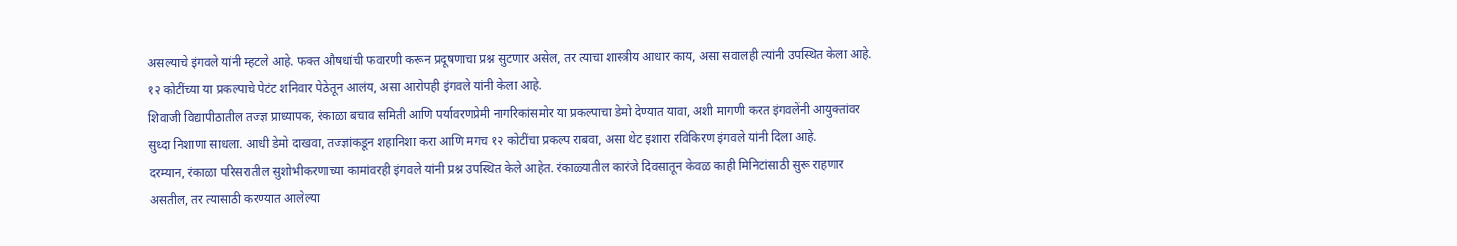असल्याचे इंगवले यांनी म्हटले आहे. फक्त औषधांची फवारणी करून प्रदूषणाचा प्रश्न सुटणार असेल, तर त्याचा शास्त्रीय आधार काय, असा सवालही त्यांनी उपस्थित केला आहे. १२ कोटींच्या या प्रकल्पाचे पेटंट शनिवार पेठेतून आलंय, असा आरोपही इंगवले यांनी केला आहे.
शिवाजी विद्यापीठातील तज्ज्ञ प्राध्यापक, रंकाळा बचाव समिती आणि पर्यावरणप्रेमी नागरिकांसमोर या प्रकल्पाचा डेमो देण्यात यावा, अशी मागणी करत इंगवलेंनी आयुक्तांवर सुध्दा निशाणा साधला. आधी डेमो दाखवा, तज्ज्ञांकडून शहानिशा करा आणि मगच १२ कोटींचा प्रकल्प राबवा, असा थेट इशारा रविकिरण इंगवले यांनी दिला आहे.
दरम्यान, रंकाळा परिसरातील सुशोभीकरणाच्या कामांवरही इंगवले यांनी प्रश्न उपस्थित केले आहेत. रंकाळ्यातील कारंजे दिवसातून केवळ काही मिनिटांसाठी सुरू राहणार असतील, तर त्यासाठी करण्यात आलेल्या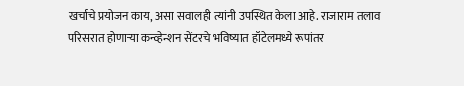खर्चाचे प्रयोजन काय, असा सवालही त्यांनी उपस्थित केला आहे. राजाराम तलाव परिसरात होणाऱ्या कन्व्हेन्शन सेंटरचे भविष्यात हॉटेलमध्ये रूपांतर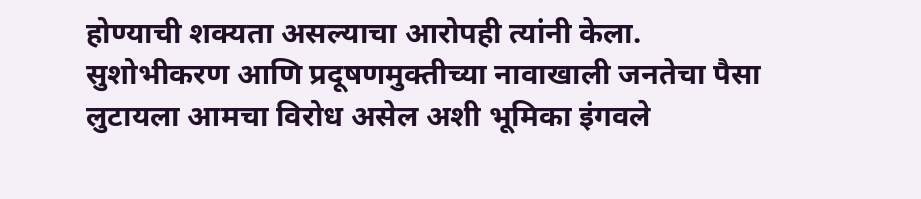होण्याची शक्यता असल्याचा आरोपही त्यांनी केला. सुशोभीकरण आणि प्रदूषणमुक्तीच्या नावाखाली जनतेचा पैसा लुटायला आमचा विरोध असेल अशी भूमिका इंगवले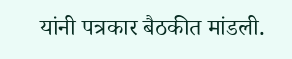यांनी पत्रकार बैठकीत मांडली.